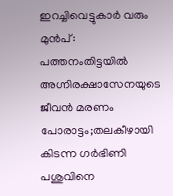ഇറച്ചിവെട്ടുകാർ വരും മുൻപ്: പത്തനംതിട്ടയിൽ അഗ്നിരക്ഷാസേനയുടെ ജീവൻ മരണം പോരാട്ടം;തലകീഴായി കിടന്ന ഗർഭിണി പശുവിനെ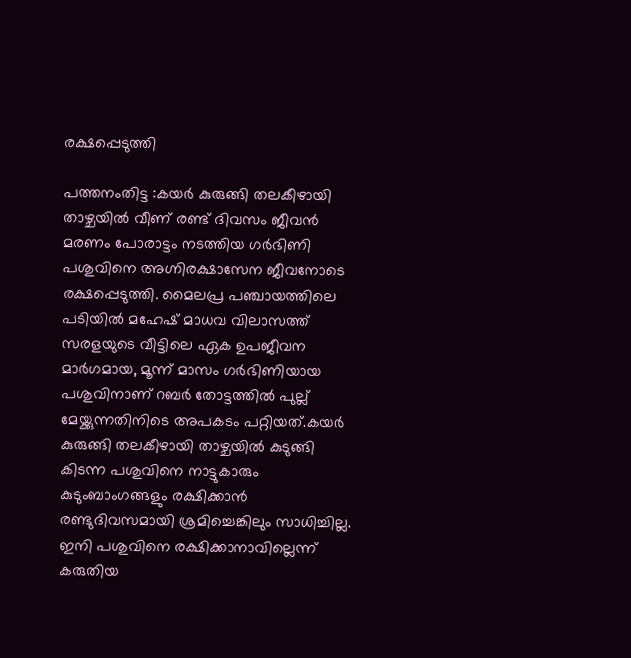രക്ഷപ്പെടുത്തി

പത്തനംതിട്ട :കയർ കുരുങ്ങി തലകീഴായി താഴ്ചയിൽ വീണ് രണ്ട് ദിവസം ജീവൻ മരണം പോരാട്ടം നടത്തിയ ഗർഭിണി പശുവിനെ അഗ്നിരക്ഷാസേന ജീവനോടെ രക്ഷപ്പെടുത്തി. മൈലപ്ര പഞ്ചായത്തിലെ പടിയിൽ മഹേഷ് മാധവ വിലാസത്ത് സരളയുടെ വീട്ടിലെ ഏക ഉപജീവന മാർഗമായ, മൂന്ന് മാസം ഗർഭിണിയായ പശുവിനാണ് റബർ തോട്ടത്തിൽ പുല്ല് മേയ്ക്കുന്നതിനിടെ അപകടം പറ്റിയത്.കയർ കുരുങ്ങി തലകീഴായി താഴ്ചയിൽ കുടുങ്ങി കിടന്ന പശുവിനെ നാട്ടുകാരും കുടുംബാംഗങ്ങളും രക്ഷിക്കാൻ രണ്ടുദിവസമായി ശ്രമിച്ചെങ്കിലും സാധിച്ചില്ല. ഇനി പശുവിനെ രക്ഷിക്കാനാവില്ലെന്ന് കരുതിയ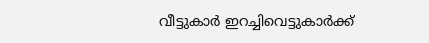വീട്ടുകാർ ഇറച്ചിവെട്ടുകാർക്ക്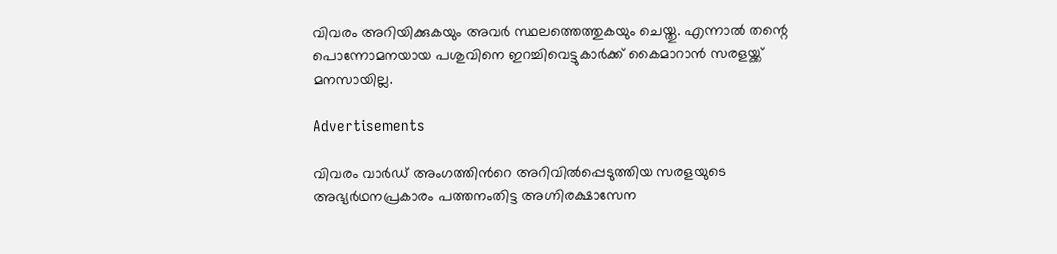വിവരം അറിയിക്കുകയും അവർ സ്ഥലത്തെത്തുകയും ചെയ്തു. എന്നാൽ തന്റെ പൊന്നോമനയായ പശുവിനെ ഇറച്ചിവെട്ടുകാർക്ക് കൈമാറാൻ സരളയ്ക്ക് മനസായില്ല.

Advertisements

വിവരം വാർഡ് അംഗത്തിന്‍റെ അറിവിൽപ്പെടുത്തിയ സരളയുടെ അഭ്യർഥനപ്രകാരം പത്തനംതിട്ട അഗ്നിരക്ഷാസേന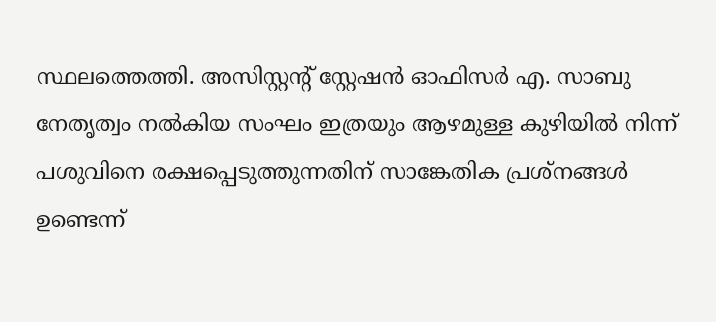സ്ഥലത്തെത്തി. അസിസ്റ്റന്റ് സ്റ്റേഷൻ ഓഫിസർ എ. സാബു നേതൃത്വം നൽകിയ സംഘം ഇത്രയും ആഴമുള്ള കുഴിയിൽ നിന്ന് പശുവിനെ രക്ഷപ്പെടുത്തുന്നതിന് സാങ്കേതിക പ്രശ്നങ്ങൾ ഉണ്ടെന്ന്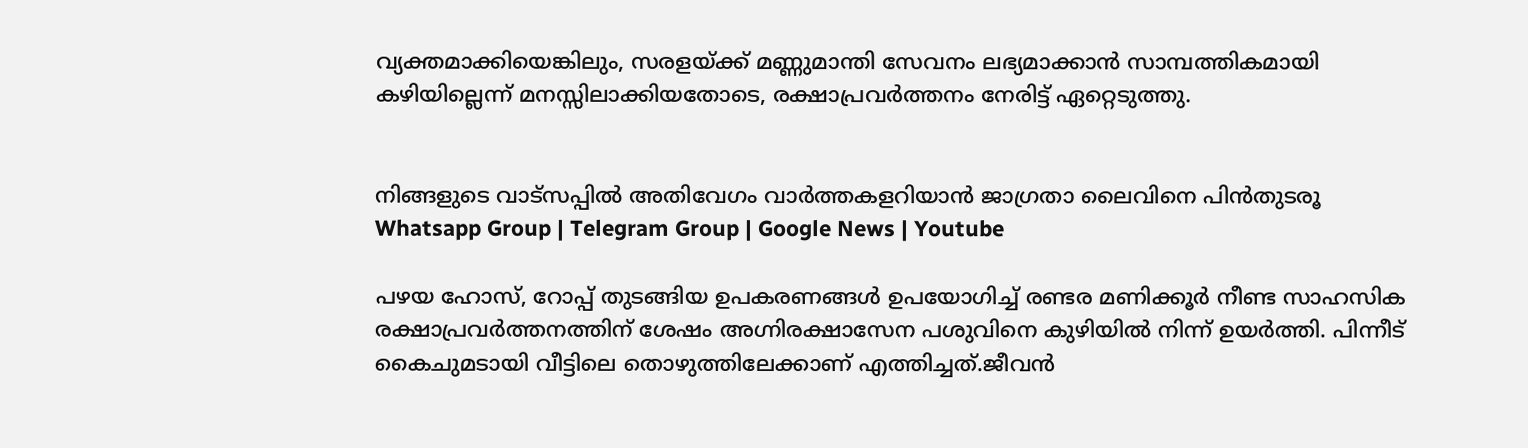വ്യക്തമാക്കിയെങ്കിലും, സരളയ്ക്ക് മണ്ണുമാന്തി സേവനം ലഭ്യമാക്കാൻ സാമ്പത്തികമായി കഴിയില്ലെന്ന് മനസ്സിലാക്കിയതോടെ, രക്ഷാപ്രവർത്തനം നേരിട്ട് ഏറ്റെടുത്തു.


നിങ്ങളുടെ വാട്സപ്പിൽ അതിവേഗം വാർത്തകളറിയാൻ ജാഗ്രതാ ലൈവിനെ പിൻതുടരൂ Whatsapp Group | Telegram Group | Google News | Youtube

പഴയ ഹോസ്, റോപ്പ് തുടങ്ങിയ ഉപകരണങ്ങൾ ഉപയോഗിച്ച് രണ്ടര മണിക്കൂർ നീണ്ട സാഹസിക രക്ഷാപ്രവർത്തനത്തിന് ശേഷം അഗ്നിരക്ഷാസേന പശുവിനെ കുഴിയിൽ നിന്ന് ഉയർത്തി. പിന്നീട് കൈചുമടായി വീട്ടിലെ തൊഴുത്തിലേക്കാണ് എത്തിച്ചത്.ജീവൻ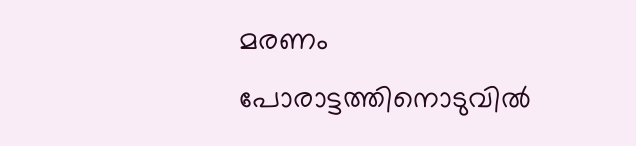മരണം പോരാട്ടത്തിനൊടുവിൽ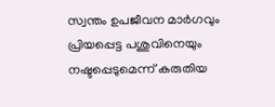സ്വന്തം ഉപജീവന മാർഗവും പ്രിയപ്പെട്ട പശുവിനെയും നഷ്ടപ്പെടുമെന്ന് കരുതിയ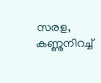സരള, കണ്ണുനിറച്ച്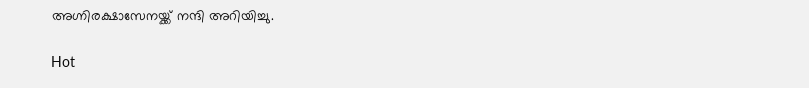അഗ്നിരക്ഷാസേനയ്ക്ക് നന്ദി അറിയിച്ചു.

Hot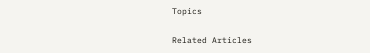Topics

Related Articles